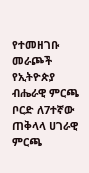የተመዘገቡ መራጮች
የኢትዮጵያ ብሔራዊ ምርጫ ቦርድ ለ7ተኛው ጠቅላላ ሀገራዊ ምርጫ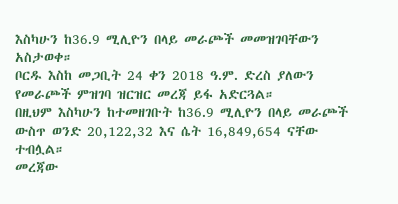እስካሁን ከ36.9 ሚሊዮን በላይ መራጮች መመዝገባቸውን አስታወቀ።
ቦርዱ እስከ መጋቢት 24 ቀን 2018 ዓ.ም. ድረስ ያለውን የመራጮች ምዝገባ ዝርዝር መረጃ ይፋ አድርጓል።
በዚህም እስካሁን ከተመዘገቡት ከ36.9 ሚሊዮን በላይ መራጮች ውስጥ ወንድ 20,122,32 እና ሴት 16,849,654 ናቸው ተብሏል።
መረጃው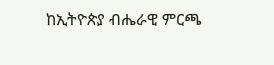ከኢትዮጵያ ብሔራዊ ምርጫ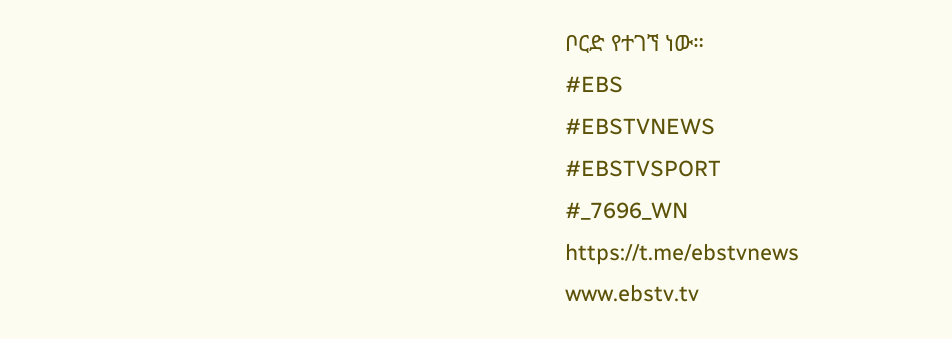ቦርድ የተገኘ ነው።
#EBS
#EBSTVNEWS
#EBSTVSPORT
#_7696_WN
https://t.me/ebstvnews
www.ebstv.tv